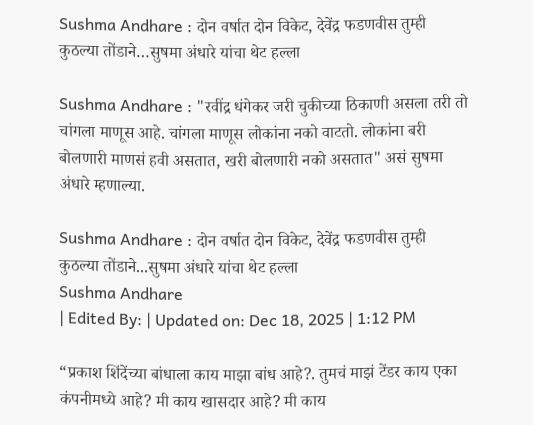Sushma Andhare : दोन वर्षात दोन विकेट, देवेंद्र फडणवीस तुम्ही कुठल्या तोंडाने…सुषमा अंधारे यांचा थेट हल्ला

Sushma Andhare : "रवींद्र धंगेकर जरी चुकीच्या ठिकाणी असला तरी तो चांगला माणूस आहे. चांगला माणूस लोकांना नको वाटतो. लोकांना बरी बोलणारी माणसं हवी असतात, खरी बोलणारी नको असतात" असं सुषमा अंधारे म्हणाल्या.

Sushma Andhare : दोन वर्षात दोन विकेट, देवेंद्र फडणवीस तुम्ही कुठल्या तोंडाने...सुषमा अंधारे यांचा थेट हल्ला
Sushma Andhare
| Edited By: | Updated on: Dec 18, 2025 | 1:12 PM

“प्रकाश शिंदेंच्या बांधाला काय माझा बांध आहे?. तुमचं माझं टेंडर काय एका कंपनीमध्ये आहे? मी काय खासदार आहे? मी काय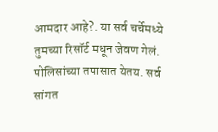आमदार आहे?. या सर्व चर्चेमध्ये तुमच्या रिसॉर्ट मधून जेवण गेलं. पोलिसांच्या तपासात येतय. सर्व सांगत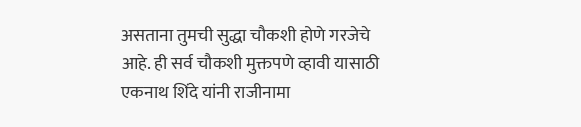असताना तुमची सुद्धा चौकशी होणे गरजेचे आहे. ही सर्व चौकशी मुक्तपणे व्हावी यासाठी एकनाथ शिंदे यांनी राजीनामा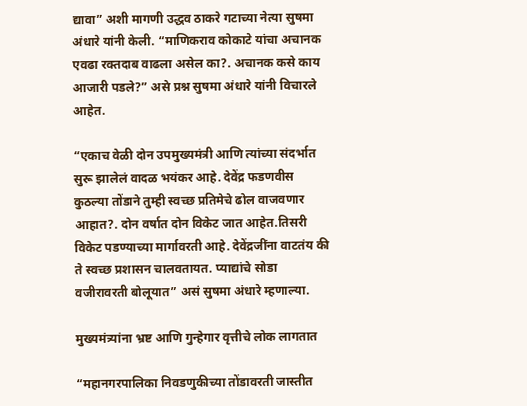द्यावा” अशी मागणी उद्धव ठाकरे गटाच्या नेत्या सुषमा अंधारे यांनी केली. “माणिकराव कोकाटे यांचा अचानक एवढा रक्तदाब वाढला असेल का?. अचानक कसे काय आजारी पडले?” असे प्रश्न सुषमा अंधारे यांनी विचारले आहेत.

“एकाच वेळी दोन उपमुख्यमंत्री आणि त्यांच्या संदर्भात सुरू झालेलं वादळ भयंकर आहे. देवेंद्र फडणवीस कुठल्या तोंडाने तुम्ही स्वच्छ प्रतिमेचे ढोल वाजवणार आहात?. दोन वर्षात दोन विकेट जात आहेत.तिसरी विकेट पडण्याच्या मार्गावरती आहे. देवेंद्रजींना वाटतंय की ते स्वच्छ प्रशासन चालवतायत. प्याद्यांचे सोडा वजीरावरती बोलूयात” असं सुषमा अंधारे म्हणाल्या.

मुख्यमंत्र्यांना भ्रष्ट आणि गुन्हेगार वृत्तीचे लोक लागतात

“महानगरपालिका निवडणुकीच्या तोंडावरती जास्तीत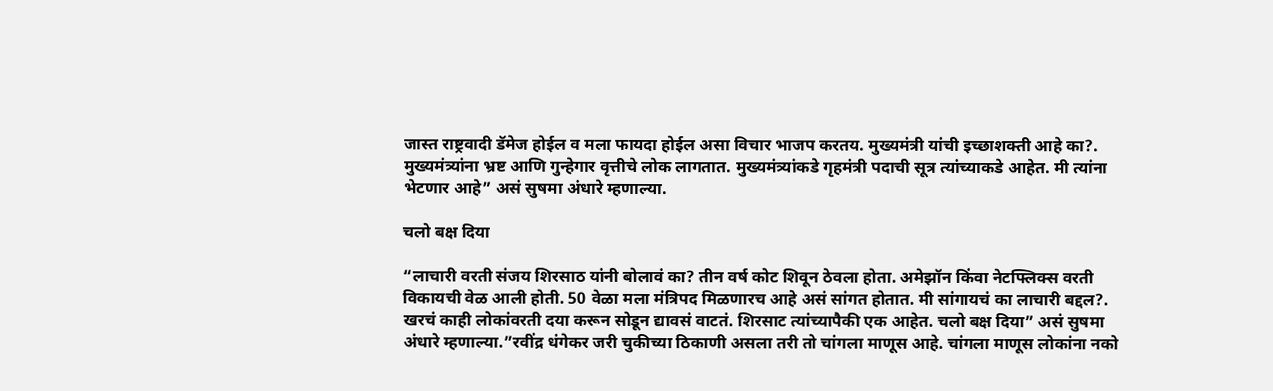जास्त राष्ट्रवादी डॅमेज होईल व मला फायदा होईल असा विचार भाजप करतय. मुख्यमंत्री यांची इच्छाशक्ती आहे का?. मुख्यमंत्र्यांना भ्रष्ट आणि गुन्हेगार वृत्तीचे लोक लागतात. मुख्यमंत्र्यांकडे गृहमंत्री पदाची सूत्र त्यांच्याकडे आहेत. मी त्यांना भेटणार आहे” असं सुषमा अंधारे म्हणाल्या.

चलो बक्ष दिया

“लाचारी वरती संजय शिरसाठ यांनी बोलावं का? तीन वर्ष कोट शिवून ठेवला होता. अमेझॉन किंवा नेटफ्लिक्स वरती विकायची वेळ आली होती. 50 वेळा मला मंत्रिपद मिळणारच आहे असं सांगत होतात. मी सांगायचं का लाचारी बद्दल?. खरचं काही लोकांवरती दया करून सोडून द्यावसं वाटतं. शिरसाट त्यांच्यापैकी एक आहेत. चलो बक्ष दिया” असं सुषमा अंधारे म्हणाल्या.”रवींद्र धंगेकर जरी चुकीच्या ठिकाणी असला तरी तो चांगला माणूस आहे. चांगला माणूस लोकांना नको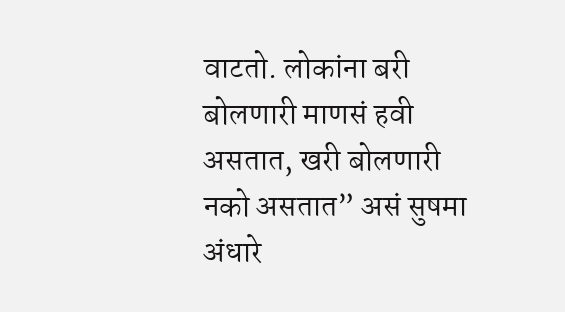वाटतो. लोकांना बरी बोलणारी माणसं हवी असतात, खरी बोलणारी नको असतात” असं सुषमा अंधारे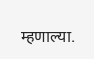म्हणाल्या.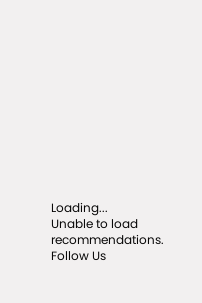Loading...
Unable to load recommendations.
Follow Us